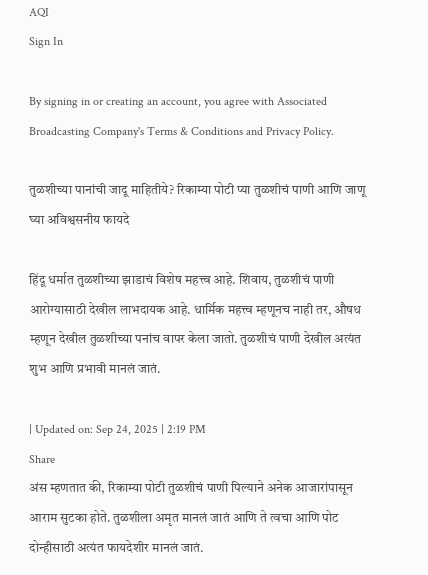AQI
Sign In

By signing in or creating an account, you agree with Associated Broadcasting Company's Terms & Conditions and Privacy Policy.

तुळशीच्या पानांची जादू माहितीये? रिकाम्या पोटी प्या तुळशीचं पाणी आणि जाणू घ्या अविश्वसनीय फायदे

हिंदू धर्मात तुळशीच्या झाडाचं विशेष महत्त्व आहे. शिवाय, तुळशीचं पाणी आरोग्यासाठी देखील लाभदायक आहे. धार्मिक महत्त्व म्हणूनच नाही तर, औषध म्हणून देखील तुळशीच्या पनांच वापर केला जातो. तुळशीचं पाणी देखील अत्यंत शुभ आणि प्रभावी मानलं जातं.

| Updated on: Sep 24, 2025 | 2:19 PM
Share
अंस म्हणतात की, रिकाम्या पोटी तुळशीचं पाणी पिल्याने अनेक आजारांपासून आराम सुटका होते. तुळशीला अमृत मानलं जातं आणि ते त्वचा आणि पोट दोन्हीसाठी अत्यंत फायदेशीर मानलं जातं.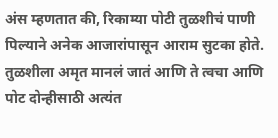अंस म्हणतात की, रिकाम्या पोटी तुळशीचं पाणी पिल्याने अनेक आजारांपासून आराम सुटका होते. तुळशीला अमृत मानलं जातं आणि ते त्वचा आणि पोट दोन्हीसाठी अत्यंत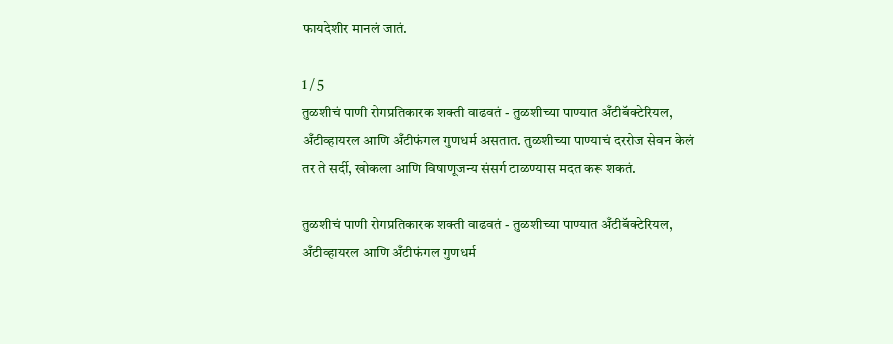फायदेशीर मानलं जातं.

1 / 5
तुळशीचं पाणी रोगप्रतिकारक शक्ती वाढवतं - तुळशीच्या पाण्यात अँटीबॅक्टेरियल, अँटीव्हायरल आणि अँटीफंगल गुणधर्म असतात. तुळशीच्या पाण्याचं दररोज सेवन केलं तर ते सर्दी, खोकला आणि विषाणूजन्य संसर्ग टाळण्यास मदत करू शकतं.

तुळशीचं पाणी रोगप्रतिकारक शक्ती वाढवतं - तुळशीच्या पाण्यात अँटीबॅक्टेरियल, अँटीव्हायरल आणि अँटीफंगल गुणधर्म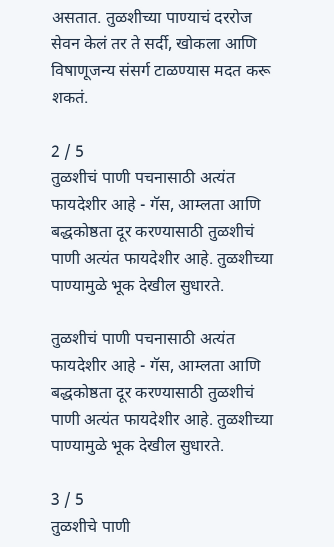असतात. तुळशीच्या पाण्याचं दररोज सेवन केलं तर ते सर्दी, खोकला आणि विषाणूजन्य संसर्ग टाळण्यास मदत करू शकतं.

2 / 5
तुळशीचं पाणी पचनासाठी अत्यंत फायदेशीर आहे - गॅस, आम्लता आणि बद्धकोष्ठता दूर करण्यासाठी तुळशीचं पाणी अत्यंत फायदेशीर आहे. तुळशीच्या पाण्यामुळे भूक देखील सुधारते.

तुळशीचं पाणी पचनासाठी अत्यंत फायदेशीर आहे - गॅस, आम्लता आणि बद्धकोष्ठता दूर करण्यासाठी तुळशीचं पाणी अत्यंत फायदेशीर आहे. तुळशीच्या पाण्यामुळे भूक देखील सुधारते.

3 / 5
तुळशीचे पाणी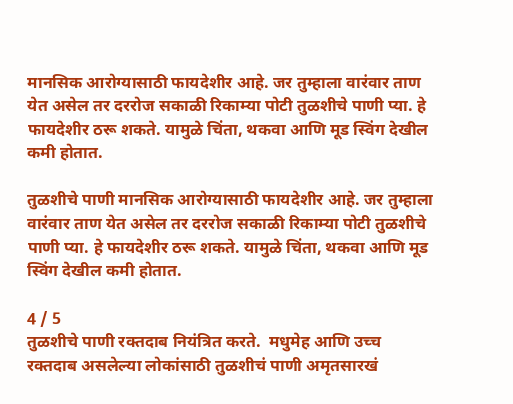मानसिक आरोग्यासाठी फायदेशीर आहे. जर तुम्हाला वारंवार ताण येत असेल तर दररोज सकाळी रिकाम्या पोटी तुळशीचे पाणी प्या. हे फायदेशीर ठरू शकते. यामुळे चिंता, थकवा आणि मूड स्विंग देखील कमी होतात.

तुळशीचे पाणी मानसिक आरोग्यासाठी फायदेशीर आहे. जर तुम्हाला वारंवार ताण येत असेल तर दररोज सकाळी रिकाम्या पोटी तुळशीचे पाणी प्या. हे फायदेशीर ठरू शकते. यामुळे चिंता, थकवा आणि मूड स्विंग देखील कमी होतात.

4 / 5
तुळशीचे पाणी रक्तदाब नियंत्रित करते.  मधुमेह आणि उच्च रक्तदाब असलेल्या लोकांसाठी तुळशीचं पाणी अमृतसारखं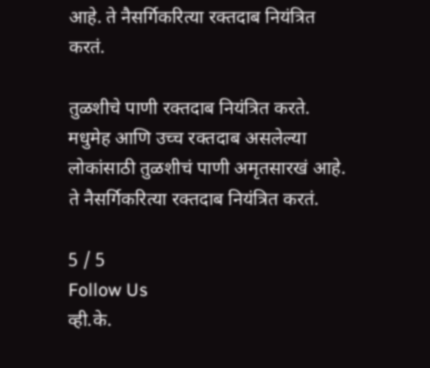आहे. ते नैसर्गिकरित्या रक्तदाब नियंत्रित करतं.

तुळशीचे पाणी रक्तदाब नियंत्रित करते. मधुमेह आणि उच्च रक्तदाब असलेल्या लोकांसाठी तुळशीचं पाणी अमृतसारखं आहे. ते नैसर्गिकरित्या रक्तदाब नियंत्रित करतं.

5 / 5
Follow Us
व्ही.के.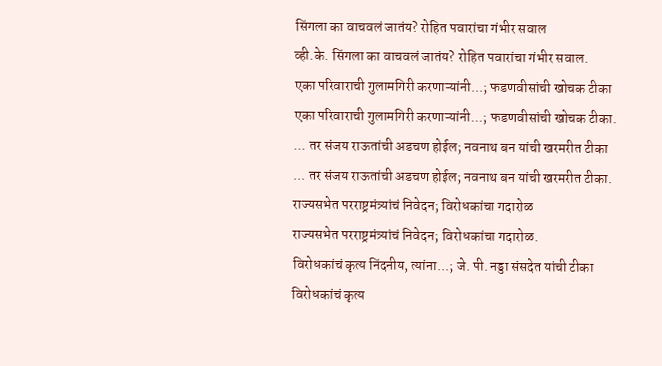सिंगला का वाचवलं जातंय? रोहित पवारांचा गंभीर सवाल
व्ही.के. सिंगला का वाचवलं जातंय? रोहित पवारांचा गंभीर सवाल.
एका परिवाराची गुलामगिरी करणाऱ्यांनी...; फडणवीसांची खोचक टीका
एका परिवाराची गुलामगिरी करणाऱ्यांनी...; फडणवीसांची खोचक टीका.
... तर संजय राऊतांची अडचण होईल; नवनाथ बन यांची खरमरीत टीका
... तर संजय राऊतांची अडचण होईल; नवनाथ बन यांची खरमरीत टीका.
राज्यसभेत परराष्ट्रमंत्र्यांचं निवेदन; विरोधकांचा गदारोळ
राज्यसभेत परराष्ट्रमंत्र्यांचं निवेदन; विरोधकांचा गदारोळ.
विरोधकांचं कृत्य निंदनीय, त्यांना...; जे. पी. नड्डा संसदेत यांची टीका
विरोधकांचं कृत्य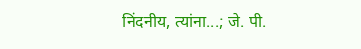निंदनीय, त्यांना...; जे. पी.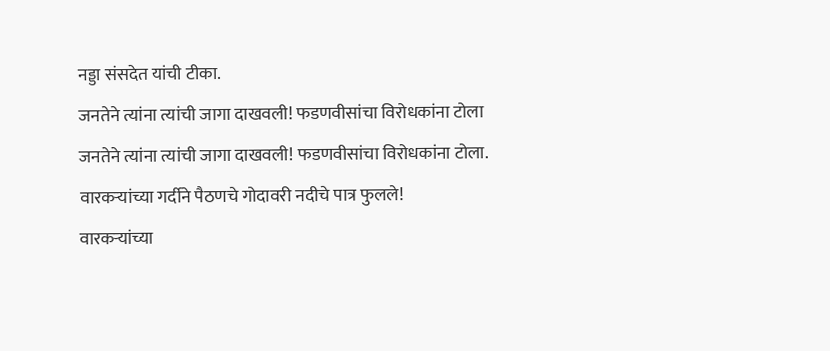नड्डा संसदेत यांची टीका.
जनतेने त्यांना त्यांची जागा दाखवली! फडणवीसांचा विरोधकांना टोला
जनतेने त्यांना त्यांची जागा दाखवली! फडणवीसांचा विरोधकांना टोला.
वारकऱ्यांच्या गर्दीने पैठणचे गोदावरी नदीचे पात्र फुलले!
वारकऱ्यांच्या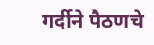गर्दीने पैठणचे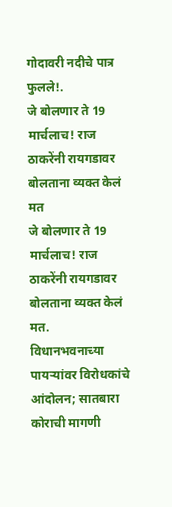गोदावरी नदीचे पात्र फुलले!.
जे बोलणार ते 19 मार्चलाच! राज ठाकरेंनी रायगडावर बोलताना व्यक्त केलं मत
जे बोलणार ते 19 मार्चलाच! राज ठाकरेंनी रायगडावर बोलताना व्यक्त केलं मत.
विधानभवनाच्या पायऱ्यांवर विरोधकांचे आंदोलन; सातबारा कोराची मागणी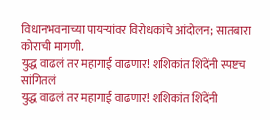विधानभवनाच्या पायऱ्यांवर विरोधकांचे आंदोलन; सातबारा कोराची मागणी.
युद्ध वाढलं तर महागाई वाढणार! शशिकांत शिंदेंनी स्पष्टच सांगितलं
युद्ध वाढलं तर महागाई वाढणार! शशिकांत शिंदेंनी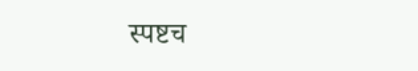स्पष्टच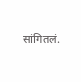सांगितलं.